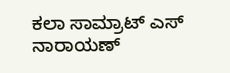ಕಲಾ ಸಾಮ್ರಾಟ್ ಎಸ್ ನಾರಾಯಣ್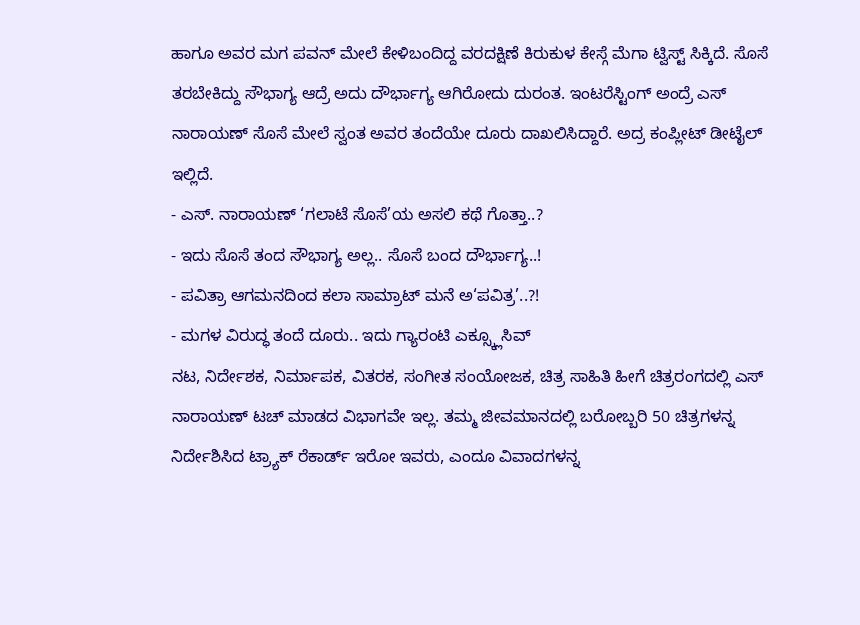ಹಾಗೂ ಅವರ ಮಗ ಪವನ್ ಮೇಲೆ ಕೇಳಿಬಂದಿದ್ದ ವರದಕ್ಷಿಣೆ ಕಿರುಕುಳ ಕೇಸ್ಗೆ ಮೆಗಾ ಟ್ವಿಸ್ಟ್ ಸಿಕ್ಕಿದೆ. ಸೊಸೆ ತರಬೇಕಿದ್ದು ಸೌಭಾಗ್ಯ ಆದ್ರೆ ಅದು ದೌರ್ಭಾಗ್ಯ ಆಗಿರೋದು ದುರಂತ. ಇಂಟರೆಸ್ಟಿಂಗ್ ಅಂದ್ರೆ ಎಸ್ ನಾರಾಯಣ್ ಸೊಸೆ ಮೇಲೆ ಸ್ವಂತ ಅವರ ತಂದೆಯೇ ದೂರು ದಾಖಲಿಸಿದ್ದಾರೆ. ಅದ್ರ ಕಂಪ್ಲೀಟ್ ಡೀಟೈಲ್ ಇಲ್ಲಿದೆ.
- ಎಸ್. ನಾರಾಯಣ್ ‘ಗಲಾಟೆ ಸೊಸೆ’ಯ ಅಸಲಿ ಕಥೆ ಗೊತ್ತಾ..?
- ಇದು ಸೊಸೆ ತಂದ ಸೌಭಾಗ್ಯ ಅಲ್ಲ.. ಸೊಸೆ ಬಂದ ದೌರ್ಭಾಗ್ಯ..!
- ಪವಿತ್ರಾ ಆಗಮನದಿಂದ ಕಲಾ ಸಾಮ್ರಾಟ್ ಮನೆ ಅ‘ಪವಿತ್ರ’..?!
- ಮಗಳ ವಿರುದ್ಧ ತಂದೆ ದೂರು.. ಇದು ಗ್ಯಾರಂಟಿ ಎಕ್ಸ್ಕ್ಲೂಸಿವ್
ನಟ, ನಿರ್ದೇಶಕ, ನಿರ್ಮಾಪಕ, ವಿತರಕ, ಸಂಗೀತ ಸಂಯೋಜಕ, ಚಿತ್ರ ಸಾಹಿತಿ ಹೀಗೆ ಚಿತ್ರರಂಗದಲ್ಲಿ ಎಸ್ ನಾರಾಯಣ್ ಟಚ್ ಮಾಡದ ವಿಭಾಗವೇ ಇಲ್ಲ. ತಮ್ಮ ಜೀವಮಾನದಲ್ಲಿ ಬರೋಬ್ಬರಿ 50 ಚಿತ್ರಗಳನ್ನ ನಿರ್ದೇಶಿಸಿದ ಟ್ರ್ಯಾಕ್ ರೆಕಾರ್ಡ್ ಇರೋ ಇವರು, ಎಂದೂ ವಿವಾದಗಳನ್ನ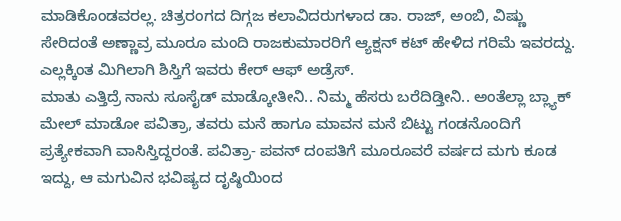ಮಾಡಿಕೊಂಡವರಲ್ಲ. ಚಿತ್ರರಂಗದ ದಿಗ್ಗಜ ಕಲಾವಿದರುಗಳಾದ ಡಾ. ರಾಜ್, ಅಂಬಿ, ವಿಷ್ಣು ಸೇರಿದಂತೆ ಅಣ್ಣಾವ್ರ ಮೂರೂ ಮಂದಿ ರಾಜಕುಮಾರರಿಗೆ ಆ್ಯಕ್ಷನ್ ಕಟ್ ಹೇಳಿದ ಗರಿಮೆ ಇವರದ್ದು. ಎಲ್ಲಕ್ಕಿಂತ ಮಿಗಿಲಾಗಿ ಶಿಸ್ತಿಗೆ ಇವರು ಕೇರ್ ಆಫ್ ಅಡ್ರೆಸ್.
ಮಾತು ಎತ್ತಿದ್ರೆ ನಾನು ಸೂಸೈಡ್ ಮಾಡ್ಕೋತೀನಿ.. ನಿಮ್ಮ ಹೆಸರು ಬರೆದಿಡ್ತೀನಿ.. ಅಂತೆಲ್ಲಾ ಬ್ಲ್ಯಾಕ್ ಮೇಲ್ ಮಾಡೋ ಪವಿತ್ರಾ, ತವರು ಮನೆ ಹಾಗೂ ಮಾವನ ಮನೆ ಬಿಟ್ಟು ಗಂಡನೊಂದಿಗೆ ಪ್ರತ್ಯೇಕವಾಗಿ ವಾಸಿಸ್ತಿದ್ದರಂತೆ. ಪವಿತ್ರಾ- ಪವನ್ ದಂಪತಿಗೆ ಮೂರೂವರೆ ವರ್ಷದ ಮಗು ಕೂಡ ಇದ್ದು, ಆ ಮಗುವಿನ ಭವಿಷ್ಯದ ದೃಷ್ಠಿಯಿಂದ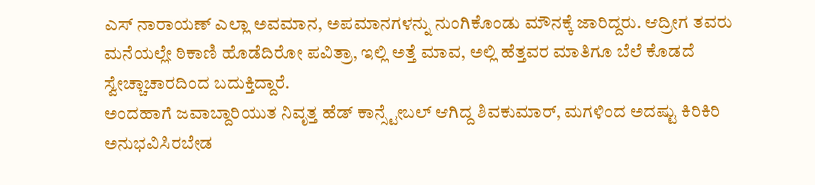ಎಸ್ ನಾರಾಯಣ್ ಎಲ್ಲಾ ಅವಮಾನ, ಅಪಮಾನಗಳನ್ನು ನುಂಗಿಕೊಂಡು ಮೌನಕ್ಕೆ ಜಾರಿದ್ದರು. ಆದ್ರೀಗ ತವರು ಮನೆಯಲ್ಲೇ ಠಿಕಾಣಿ ಹೊಡೆದಿರೋ ಪವಿತ್ರಾ, ಇಲ್ಲಿ ಅತ್ತೆ ಮಾವ, ಅಲ್ಲಿ ಹೆತ್ತವರ ಮಾತಿಗೂ ಬೆಲೆ ಕೊಡದೆ ಸ್ವೇಚ್ಚಾಚಾರದಿಂದ ಬದುಕ್ತಿದ್ದಾರೆ.
ಅಂದಹಾಗೆ ಜವಾಬ್ದಾರಿಯುತ ನಿವೃತ್ತ ಹೆಡ್ ಕಾನ್ಸ್ಟೇಬಲ್ ಆಗಿದ್ದ ಶಿವಕುಮಾರ್, ಮಗಳಿಂದ ಅದಷ್ಟು ಕಿರಿಕಿರಿ ಅನುಭವಿಸಿರಬೇಡ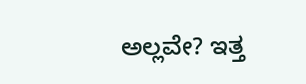ಅಲ್ಲವೇ? ಇತ್ತ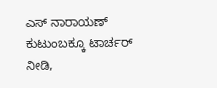ಎಸ್ ನಾರಾಯಣ್ ಕುಟುಂಬಕ್ಕೂ ಟಾರ್ಚರ್ ನೀಡಿ,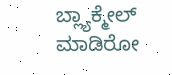ಬ್ಲ್ಯಾಕ್ಮೇಲ್ ಮಾಡಿರೋ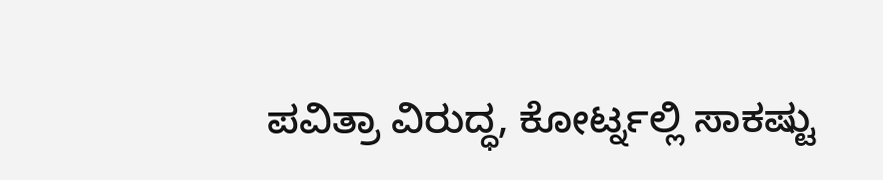ಪವಿತ್ರಾ ವಿರುದ್ಧ, ಕೋರ್ಟ್ನಲ್ಲಿ ಸಾಕಷ್ಟು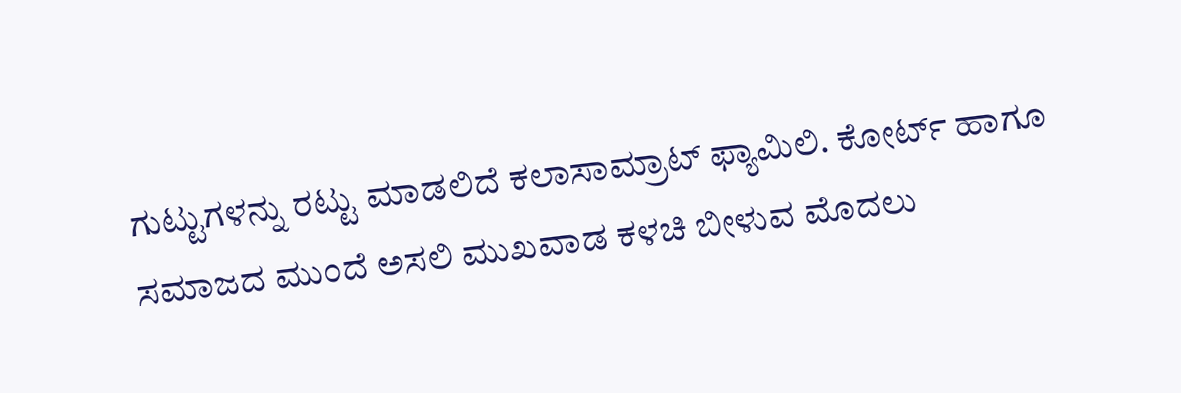ಗುಟ್ಟುಗಳನ್ನು ರಟ್ಟು ಮಾಡಲಿದೆ ಕಲಾಸಾಮ್ರಾಟ್ ಫ್ಯಾಮಿಲಿ. ಕೋರ್ಟ್ ಹಾಗೂ ಸಮಾಜದ ಮುಂದೆ ಅಸಲಿ ಮುಖವಾಡ ಕಳಚಿ ಬೀಳುವ ಮೊದಲು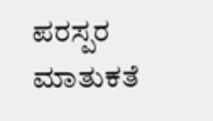ಪರಸ್ಪರ ಮಾತುಕತೆ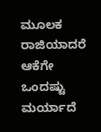ಮೂಲಕ ರಾಜಿಯಾದರೆ ಆಕೆಗೇ ಒಂದಷ್ಟು ಮರ್ಯಾದೆ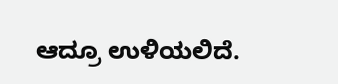ಆದ್ರೂ ಉಳಿಯಲಿದೆ.